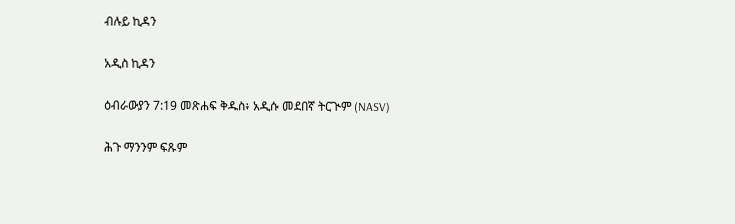ብሉይ ኪዳን

አዲስ ኪዳን

ዕብራውያን 7:19 መጽሐፍ ቅዱስ፥ አዲሱ መደበኛ ትርጒም (NASV)

ሕጉ ማንንም ፍጹም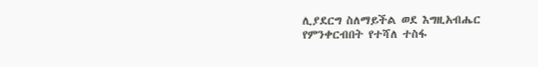ሊያደርግ ስለማይችል ወደ እግዚአብሔር የምንቀርብበት የተሻለ ተስፋ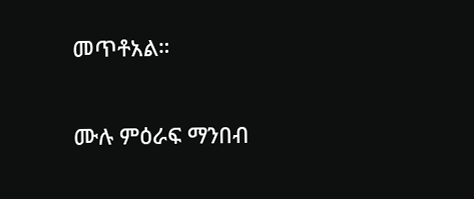መጥቶአል።

ሙሉ ምዕራፍ ማንበብ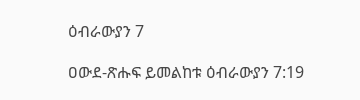ዕብራውያን 7

ዐውደ-ጽሑፍ ይመልከቱ ዕብራውያን 7:19